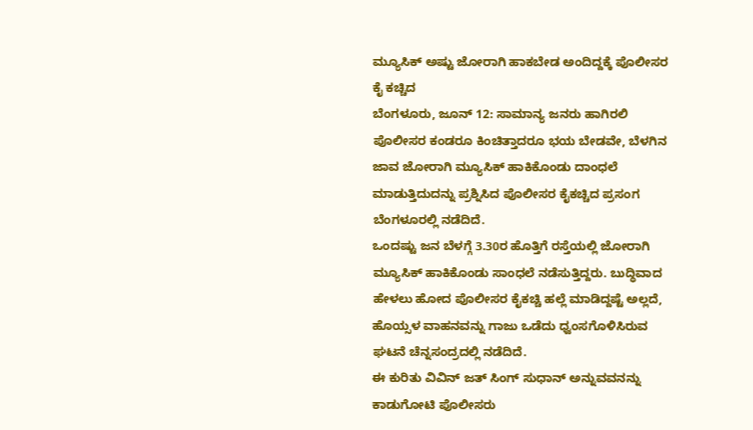ಮ್ಯೂಸಿಕ್ ಅಷ್ಟು ಜೋರಾಗಿ ಹಾಕಬೇಡ ಅಂದಿದ್ದಕ್ಕೆ ಪೊಲೀಸರ ಕೈ ಕಚ್ಚಿದ
ಬೆಂಗಳೂರು, ಜೂನ್ 12: ಸಾಮಾನ್ಯ ಜನರು ಹಾಗಿರಲಿ ಪೊಲೀಸರ ಕಂಡರೂ ಕಿಂಚಿತ್ತಾದರೂ ಭಯ ಬೇಡವೇ, ಬೆಳಗಿನ ಜಾವ ಜೋರಾಗಿ ಮ್ಯೂಸಿಕ್ ಹಾಕಿಕೊಂಡು ದಾಂಧಲೆ ಮಾಡುತ್ತಿದುದನ್ನು ಪ್ರಶ್ನಿಸಿದ ಪೊಲೀಸರ ಕೈಕಚ್ಚಿದ ಪ್ರಸಂಗ ಬೆಂಗಳೂರಲ್ಲಿ ನಡೆದಿದೆ.
ಒಂದಷ್ಟು ಜನ ಬೆಳಗ್ಗೆ 3.30ರ ಹೊತ್ತಿಗೆ ರಸ್ತೆಯಲ್ಲಿ ಜೋರಾಗಿ ಮ್ಯೂಸಿಕ್ ಹಾಕಿಕೊಂಡು ಸಾಂಧಲೆ ನಡೆಸುತ್ತಿದ್ದರು. ಬುದ್ಧಿವಾದ ಹೇಳಲು ಹೋದ ಪೊಲೀಸರ ಕೈಕಚ್ಚಿ ಹಲ್ಲೆ ಮಾಡಿದ್ದಷ್ಟೆ ಅಲ್ಲದೆ, ಹೊಯ್ಸಳ ವಾಹನವನ್ನು ಗಾಜು ಒಡೆದು ಧ್ವಂಸಗೊಳಿಸಿರುವ ಘಟನೆ ಚೆನ್ನಸಂದ್ರದಲ್ಲಿ ನಡೆದಿದೆ.
ಈ ಕುರಿತು ವಿವಿನ್ ಜತ್ ಸಿಂಗ್ ಸುಧಾನ್ ಅನ್ನುವವನನ್ನು ಕಾಡುಗೋಟಿ ಪೊಲೀಸರು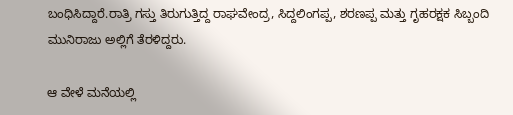ಬಂಧಿಸಿದ್ದಾರೆ.ರಾತ್ರಿ ಗಸ್ತು ತಿರುಗುತ್ತಿದ್ದ ರಾಘವೇಂದ್ರ, ಸಿದ್ದಲಿಂಗಪ್ಪ, ಶರಣಪ್ಪ ಮತ್ತು ಗೃಹರಕ್ಷಕ ಸಿಬ್ಬಂದಿ ಮುನಿರಾಜು ಅಲ್ಲಿಗೆ ತೆರಳಿದ್ದರು.

ಆ ವೇಳೆ ಮನೆಯಲ್ಲಿ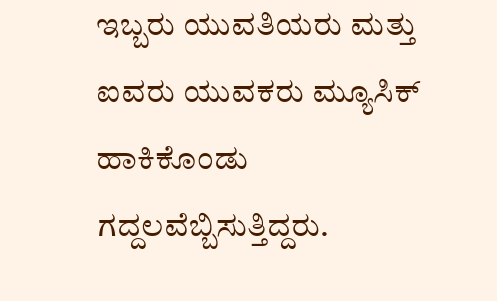ಇಬ್ಬರು ಯುವತಿಯರು ಮತ್ತು ಐವರು ಯುವಕರು ಮ್ಯೂಸಿಕ್ ಹಾಕಿಕೊಂಡು ಗದ್ದಲವೆಬ್ಬಿಸುತ್ತಿದ್ದರು.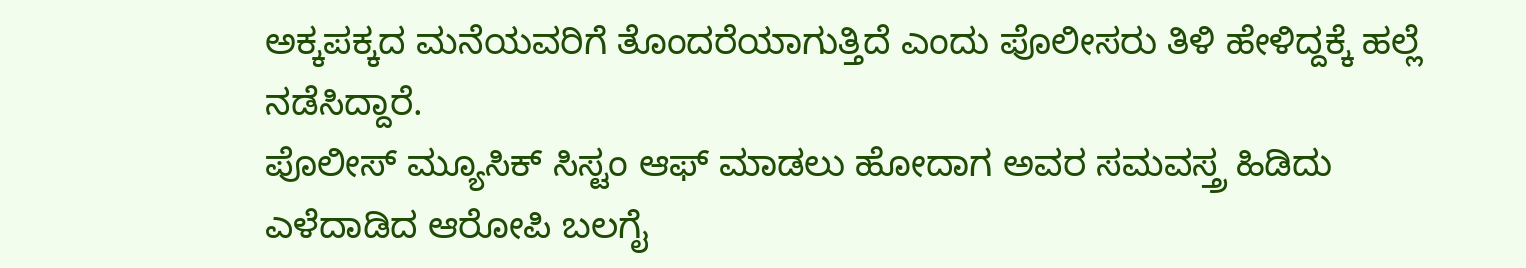ಅಕ್ಕಪಕ್ಕದ ಮನೆಯವರಿಗೆ ತೊಂದರೆಯಾಗುತ್ತಿದೆ ಎಂದು ಪೊಲೀಸರು ತಿಳಿ ಹೇಳಿದ್ದಕ್ಕೆ ಹಲ್ಲೆ ನಡೆಸಿದ್ದಾರೆ.
ಪೊಲೀಸ್ ಮ್ಯೂಸಿಕ್ ಸಿಸ್ಟಂ ಆಫ್ ಮಾಡಲು ಹೋದಾಗ ಅವರ ಸಮವಸ್ತ್ರ ಹಿಡಿದು ಎಳೆದಾಡಿದ ಆರೋಪಿ ಬಲಗೈ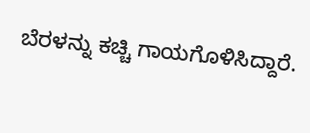ಬೆರಳನ್ನು ಕಚ್ಚಿ ಗಾಯಗೊಳಿಸಿದ್ದಾರೆ.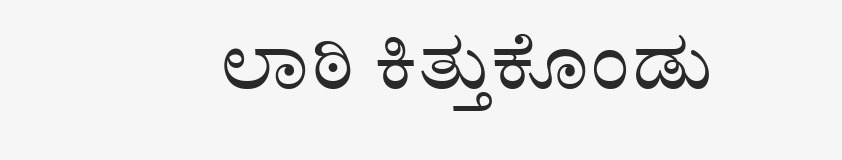ಲಾಠಿ ಕಿತ್ತುಕೊಂಡು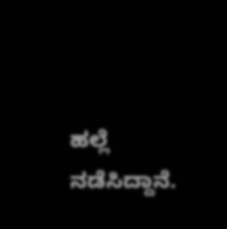ಹಲ್ಲೆ ನಡೆಸಿದ್ದಾನೆ.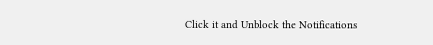Click it and Unblock the Notifications